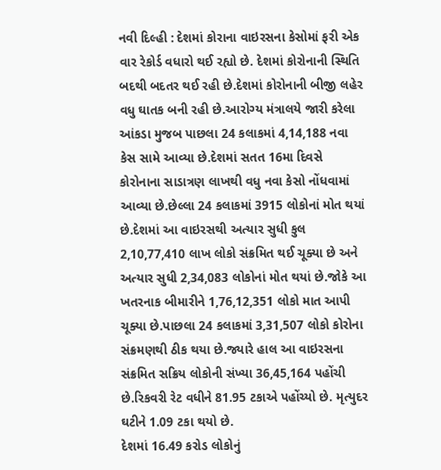નવી દિલ્હી : દેશમાં કોરાના વાઇરસના કેસોમાં ફરી એક વાર રેકોર્ડ વધારો થઈ રહ્યો છે. દેશમાં કોરોનાની સ્થિતિ બદથી બદતર થઈ રહી છે.દેશમાં કોરોનાની બીજી લહેર વધુ ઘાતક બની રહી છે.આરોગ્ય મંત્રાલયે જારી કરેલા આંકડા મુજબ પાછલા 24 કલાકમાં 4,14,188 નવા કેસ સામે આવ્યા છે.દેશમાં સતત 16મા દિવસે કોરોનાના સાડાત્રણ લાખથી વધુ નવા કેસો નોંધવામાં આવ્યા છે.છેલ્લા 24 કલાકમાં 3915 લોકોનાં મોત થયાં છે.દેશમાં આ વાઇરસથી અત્યાર સુધી કુલ 2,10,77,410 લાખ લોકો સંક્રમિત થઈ ચૂક્યા છે અને અત્યાર સુધી 2,34,083 લોકોનાં મોત થયાં છે.જોકે આ ખતરનાક બીમારીને 1,76,12,351 લોકો માત આપી ચૂક્યા છે.પાછલા 24 કલાકમાં 3,31,507 લોકો કોરોના સંક્રમણથી ઠીક થયા છે.જ્યારે હાલ આ વાઇરસના સંક્રમિત સક્રિય લોકોની સંખ્યા 36,45,164 પહોંચી છે.રિકવરી રેટ વધીને 81.95 ટકાએ પહોંચ્યો છે. મૃત્યુદર ઘટીને 1.09 ટકા થયો છે.
દેશમાં 16.49 કરોડ લોકોનું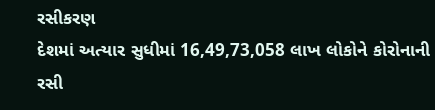રસીકરણ
દેશમાં અત્યાર સુધીમાં 16,49,73,058 લાખ લોકોને કોરોનાની રસી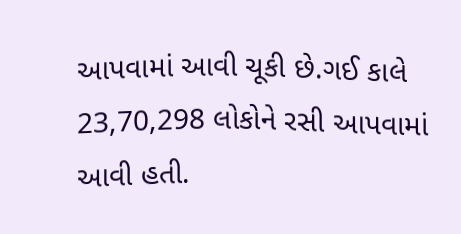આપવામાં આવી ચૂકી છે.ગઈ કાલે 23,70,298 લોકોને રસી આપવામાં આવી હતી.